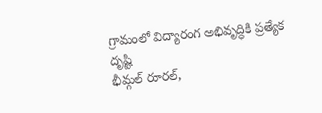గ్రామంలో విద్యారంగ అభివృద్ధికి ప్రత్యేక దృష్టి
భీమ్గల్ రూరల్,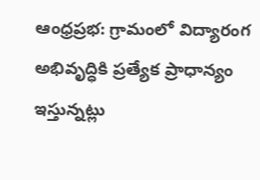ఆంధ్రప్రభ: గ్రామంలో విద్యారంగ అభివృద్ధికి ప్రత్యేక ప్రాధాన్యం ఇస్తున్నట్లు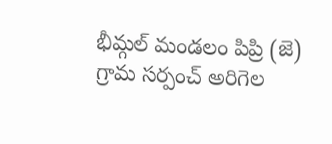భీమ్గల్ మండలం పిప్రి (జె) గ్రామ సర్పంచ్ అరిగెల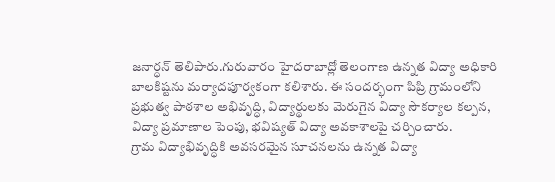జనార్ధన్ తెలిపారు.గురువారం హైదరాబాద్లో తెలంగాణ ఉన్నత విద్యా అధికారి బాలకిష్టను మర్యాదపూర్వకంగా కలిశారు. ఈ సందర్భంగా పిప్రి గ్రామంలోని ప్రభుత్వ పాఠశాల అభివృద్ధి, విద్యార్థులకు మెరుగైన విద్యా సౌకర్యాల కల్పన, విద్యా ప్రమాణాల పెంపు, భవిష్యత్ విద్యా అవకాశాలపై చర్చించారు.
గ్రామ విద్యాభివృద్ధికి అవసరమైన సూచనలను ఉన్నత విద్యా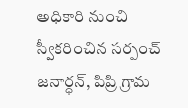అధికారి నుంచి స్వీకరించిన సర్పంచ్ జనార్ధన్, పిప్రి గ్రామ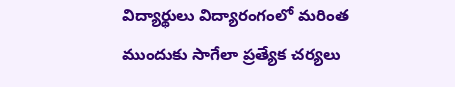విద్యార్థులు విద్యారంగంలో మరింత ముందుకు సాగేలా ప్రత్యేక చర్యలు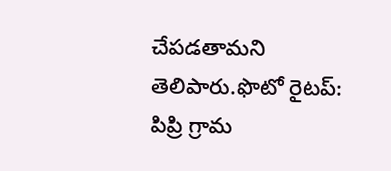చేపడతామని తెలిపారు.ఫొటో రైటప్: పిప్రి గ్రామ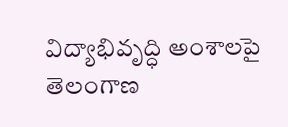విద్యాభివృద్ధి అంశాలపై తెలంగాణ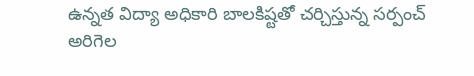ఉన్నత విద్యా అధికారి బాలకిష్టతో చర్చిస్తున్న సర్పంచ్ అరిగెల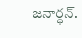జనార్ధన్.